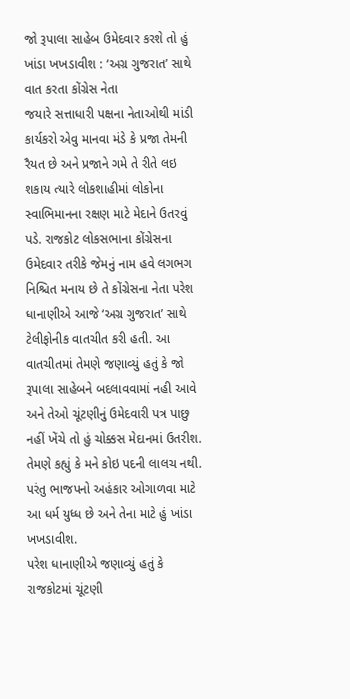જો રૂપાલા સાહેબ ઉમેદવાર કરશે તો હું ખાંડા ખખડાવીશ : ‘અગ્ર ગુજરાત’ સાથે વાત કરતા કોંગ્રેસ નેતા
જયારે સત્તાધારી પક્ષના નેતાઓથી માંડી કાર્યકરો એવુ માનવા મંડે કે પ્રજા તેમની રૈયત છે અને પ્રજાને ગમે તે રીતે લઇ શકાય ત્યારે લોકશાહીમાં લોકોના સ્વાભિમાનના રક્ષણ માટે મેદાને ઉતરવું પડે. રાજકોટ લોકસભાના કોંગ્રેસના ઉમેદવાર તરીકે જેમનું નામ હવે લગભગ નિશ્ચિત મનાય છે તે કોંગ્રેસના નેતા પરેશ ધાનાણીએ આજે ‘અગ્ર ગુજરાત’ સાથે ટેલીફોનીક વાતચીત કરી હતી. આ વાતચીતમાં તેમણે જણાવ્યું હતું કે જો રૂપાલા સાહેબને બદલાવવામાં નહી આવે અને તેઓ ચૂંટણીનું ઉમેદવારી પત્ર પાછુ નહીં ખેંચે તો હું ચોક્કસ મેદાનમાં ઉતરીશ. તેમણે કહ્યું કે મને કોઇ પદની લાલચ નથી. પરંતુ ભાજપનો અહંકાર ઓગાળવા માટે આ ધર્મ યુધ્ધ છે અને તેના માટે હું ખાંડા ખખડાવીશ.
પરેશ ધાનાણીએ જણાવ્યું હતું કે રાજકોટમાં ચૂંટણી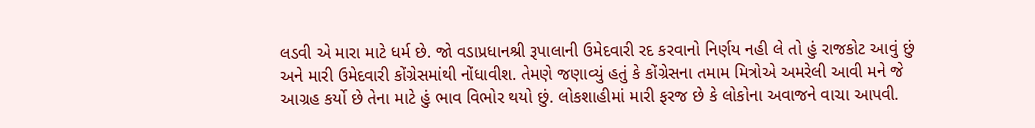લડવી એ મારા માટે ધર્મ છે. જો વડાપ્રધાનશ્રી રૂપાલાની ઉમેદવારી રદ કરવાનો નિર્ણય નહી લે તો હું રાજકોટ આવું છું અને મારી ઉમેદવારી કોંગ્રેસમાંથી નોંધાવીશ. તેમણે જણાવ્યું હતું કે કોંગ્રેસના તમામ મિત્રોએ અમરેલી આવી મને જે આગ્રહ કર્યો છે તેના માટે હું ભાવ વિભોર થયો છું. લોકશાહીમાં મારી ફરજ છે કે લોકોના અવાજને વાચા આપવી.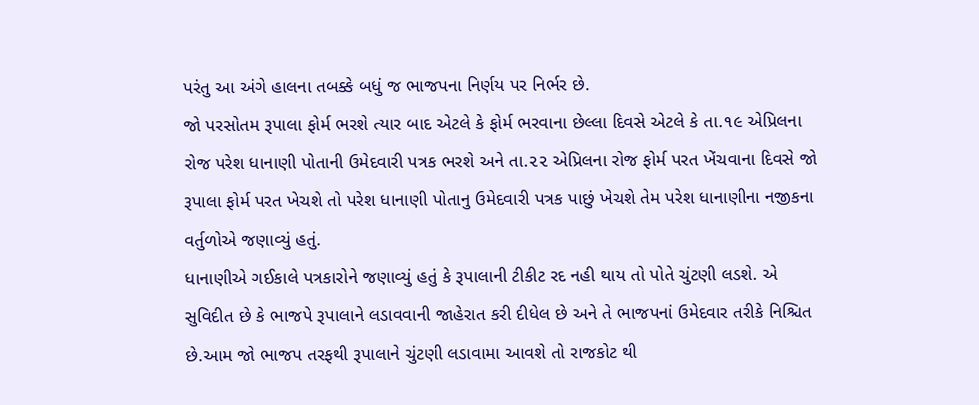પરંતુ આ અંગે હાલના તબક્કે બધું જ ભાજપના નિર્ણય પર નિર્ભર છે.
જો પરસોતમ રૂપાલા ફોર્મ ભરશે ત્યાર બાદ એટલે કે ફોર્મ ભરવાના છેલ્લા દિવસે એટલે કે તા.૧૯ એપ્રિલના રોજ પરેશ ધાનાણી પોતાની ઉમેદવારી પત્રક ભરશે અને તા.૨૨ એપ્રિલના રોજ ફોર્મ પરત ખેંચવાના દિવસે જો રૂપાલા ફોર્મ પરત ખેચશે તો પરેશ ધાનાણી પોતાનુ ઉમેદવારી પત્રક પાછું ખેચશે તેમ પરેશ ધાનાણીના નજીકના વર્તુળોએ જણાવ્યું હતું.
ધાનાણીએ ગઈકાલે પત્રકારોને જણાવ્યું હતું કે રૂપાલાની ટીકીટ રદ નહી થાય તો પોતે ચુંટણી લડશે. એ સુવિદીત છે કે ભાજપે રૂપાલાને લડાવવાની જાહેરાત કરી દીધેલ છે અને તે ભાજપનાં ઉમેદવાર તરીકે નિશ્ચિત છે.આમ જો ભાજપ તરફથી રૂપાલાને ચુંટણી લડાવામા આવશે તો રાજકોટ થી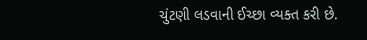ચુંટણી લડવાની ઈચ્છા વ્યક્ત કરી છે.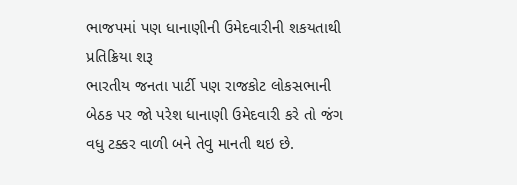ભાજપમાં પણ ધાનાણીની ઉમેદવારીની શકયતાથી પ્રતિક્રિયા શરૂ
ભારતીય જનતા પાર્ટી પણ રાજકોટ લોકસભાની બેઠક પર જો પરેશ ધાનાણી ઉમેદવારી કરે તો જંગ વધુ ટક્કર વાળી બને તેવુ માનતી થઇ છે.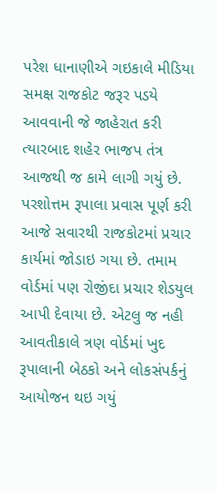પરેશ ધાનાણીએ ગઇકાલે મીડિયા સમક્ષ રાજકોટ જરૂર પડયે આવવાની જે જાહેરાત કરી ત્યારબાદ શહેર ભાજપ તંત્ર આજથી જ કામે લાગી ગયું છે. પરશોત્તમ રૂપાલા પ્રવાસ પૂર્ણ કરી આજે સવારથી રાજકોટમાં પ્રચાર કાર્યમાં જોડાઇ ગયા છે. તમામ વોર્ડમાં પણ રોજીંદા પ્રચાર શેડયુલ આપી દેવાયા છે. એટલુ જ નહી આવતીકાલે ત્રણ વોર્ડમાં ખુદ રૂપાલાની બેઠકો અને લોકસંપર્કનું આયોજન થઇ ગયું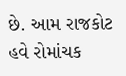છે. આમ રાજકોટ હવે રોમાંચક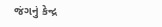જંગનું કેન્દ્ર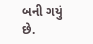બની ગયું છે.